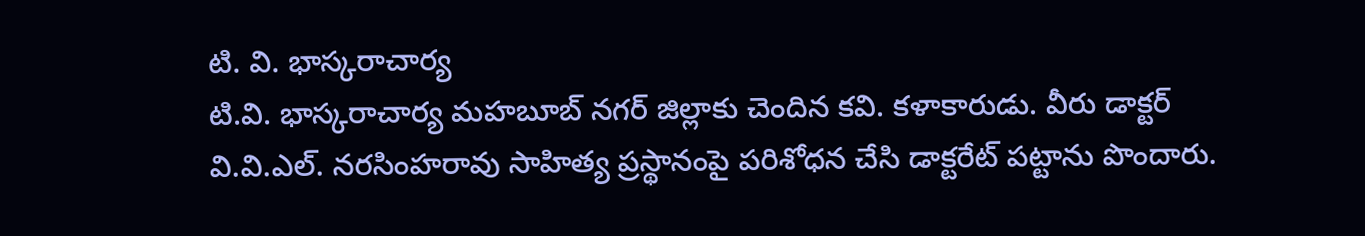టి. వి. భాస్కరాచార్య
టి.వి. భాస్కరాచార్య మహబూబ్ నగర్ జిల్లాకు చెందిన కవి. కళాకారుడు. వీరు డాక్టర్ వి.వి.ఎల్. నరసింహరావు సాహిత్య ప్రస్థానంపై పరిశోధన చేసి డాక్టరేట్ పట్టాను పొందారు.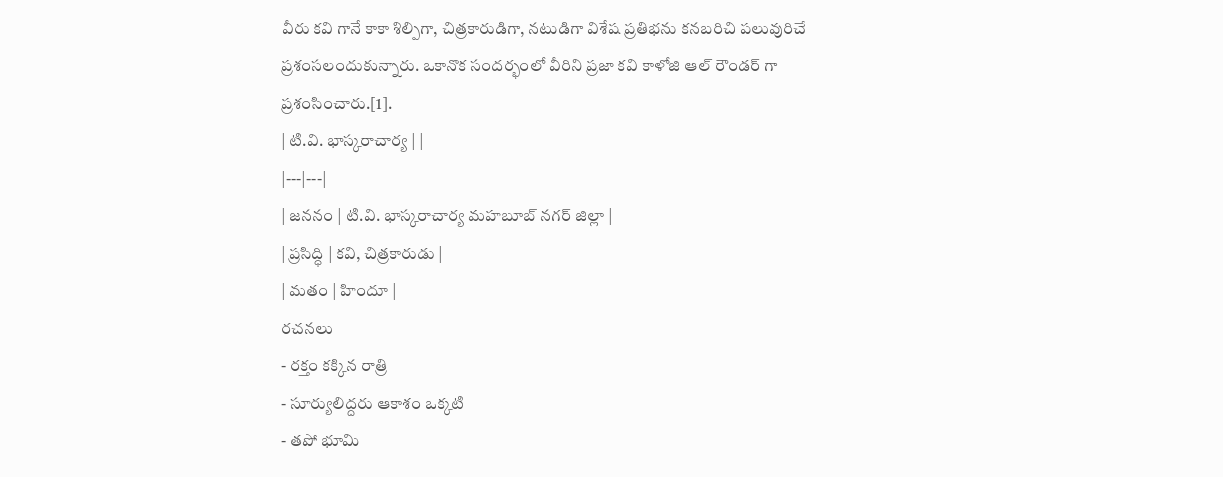వీరు కవి గానే కాకా శిల్పిగా, చిత్రకారుడిగా, నటుడిగా విశేష ప్రతిభను కనబరిచి పలువురిచే ప్రశంసలందుకున్నారు. ఒకానొక సందర్భంలో వీరిని ప్రజా కవి కాళోజి ఆల్ రౌండర్ గా ప్రశంసించారు.[1].
| టి.వి. భాస్కరాచార్య | |
|---|---|
| జననం | టి.వి. భాస్కరాచార్య మహబూబ్ నగర్ జిల్లా |
| ప్రసిద్ధి | కవి, చిత్రకారుడు |
| మతం | హిందూ |
రచనలు
- రక్తం కక్కిన రాత్రి
- సూర్యులిద్దరు ఆకాశం ఒక్కటి
- తపో భూమి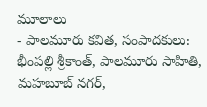మూలాలు
- పాలమూరు కవిత, సంపాదకులు: భీంపల్లి శ్రీకాంత్, పాలమూరు సాహితి, మహబూబ్ నగర్,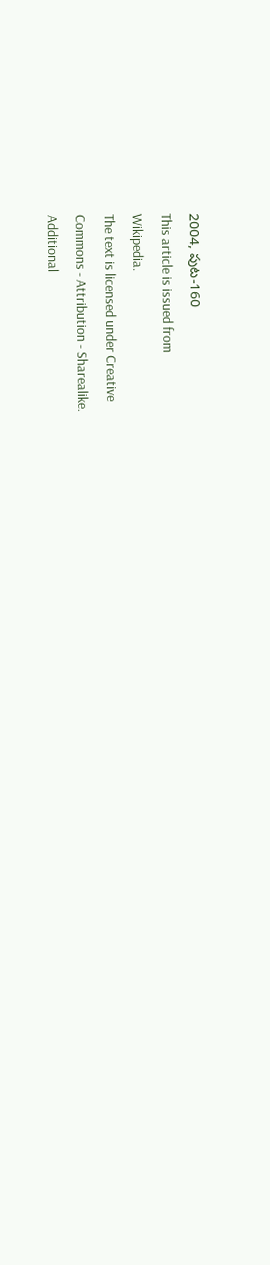2004, పుట-160
This article is issued from
Wikipedia.
The text is licensed under Creative
Commons - Attribution - Sharealike.
Additional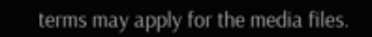terms may apply for the media files.